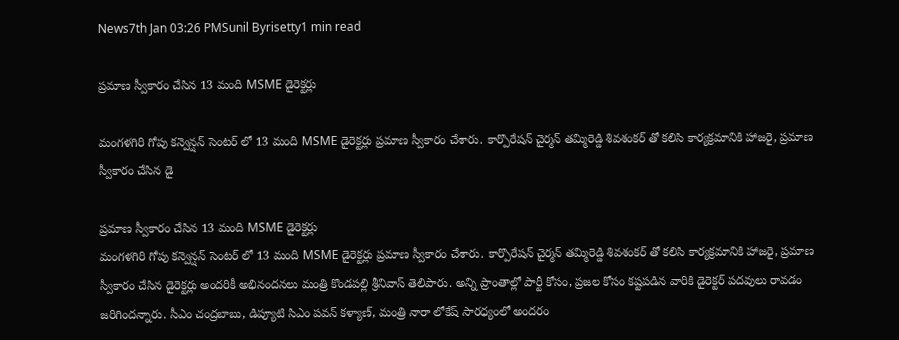News7th Jan 03:26 PMSunil Byrisetty1 min read

ప్రమాణ స్వీకారం చేసిన 13 మంది MSME డైరెక్టర్లు

మంగళగిరి గోపు కన్వెన్షన్ సెంటర్ లో 13 మంది MSME డైరెక్టర్లు ప్రమాణ స్వీకారం చేశారు. కార్పొరేషన్ చైర్మన్ తమ్మిరెడ్డి శివశంకర్ తో కలిసి కార్యక్రమానికి హాజరై, ప్రమాణ స్వీకారం చేసిన డై

ప్రమాణ స్వీకారం చేసిన 13 మంది MSME డైరెక్టర్లు
మంగళగిరి గోపు కన్వెన్షన్ సెంటర్ లో 13 మంది MSME డైరెక్టర్లు ప్రమాణ స్వీకారం చేశారు. కార్పొరేషన్ చైర్మన్ తమ్మిరెడ్డి శివశంకర్ తో కలిసి కార్యక్రమానికి హాజరై, ప్రమాణ స్వీకారం చేసిన డైరెక్టర్లు అందరికీ అభినందనలు మంత్రి కొండపల్లి శ్రీనివాస్ తెలిపారు. అన్ని ప్రాంతాల్లో పార్టీ కోసం, ప్రజల కోసం కష్టపడిన వారికి డైరెక్టర్ పదవులు రావడం జరిగిందన్నారు. సీఎం చంద్రబాబు, డిప్యూటి సిఎం పవన్ కళ్యాణ్, మంత్రి నారా లోకేష్ సారధ్యంలో అందరం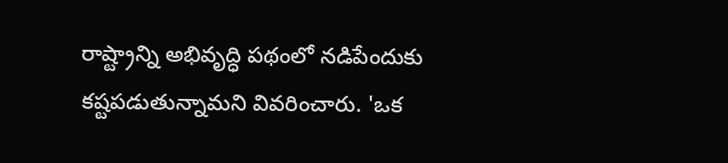రాష్ట్రాన్ని అభివృద్ధి పథంలో నడిపేందుకు కష్టపడుతున్నామని వివరించారు. 'ఒక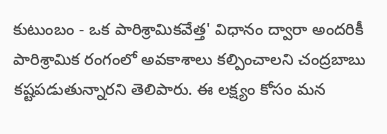కుటుంబం - ఒక పారిశ్రామికవేత్త' విధానం ద్వారా అందరికీ పారిశ్రామిక రంగంలో అవకాశాలు కల్పించాలని చంద్రబాబు కష్టపడుతున్నారని తెలిపారు. ఈ లక్ష్యం కోసం మన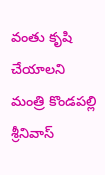వంతు కృషి చేయాలని మంత్రి కొండపల్లి శ్రీనివాస్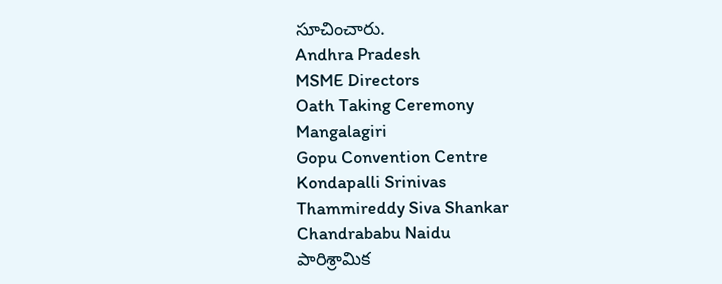సూచించారు.
Andhra Pradesh
MSME Directors
Oath Taking Ceremony
Mangalagiri
Gopu Convention Centre
Kondapalli Srinivas
Thammireddy Siva Shankar
Chandrababu Naidu
పారిశ్రామిక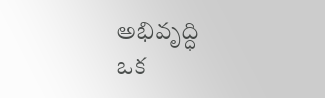అభివృద్ధి
ఒక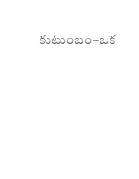కుటుంబం–ఒక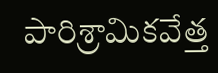పారిశ్రామికవేత్త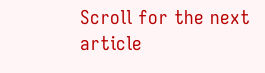Scroll for the next article